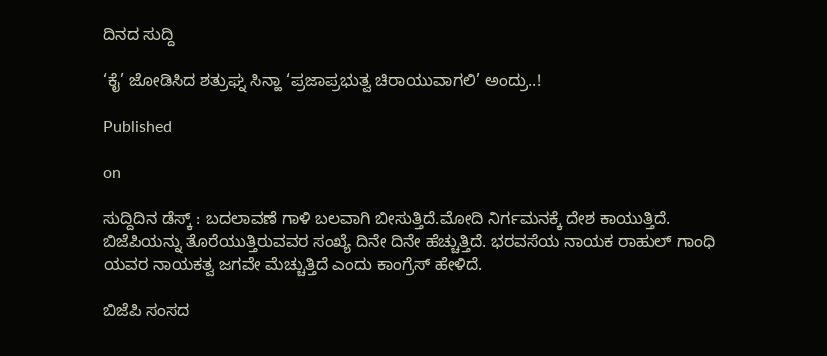ದಿನದ ಸುದ್ದಿ

‘ಕೈ’ ಜೋಡಿಸಿದ ಶತ್ರುಘ್ನ ಸಿನ್ಹಾ‌ ‘ಪ್ರಜಾಪ್ರಭುತ್ವ ಚಿರಾಯುವಾಗಲಿ’ ಅಂದ್ರು..!

Published

on

ಸುದ್ದಿದಿನ ಡೆಸ್ಕ್ : ಬದಲಾವಣೆ ಗಾಳಿ ಬಲವಾಗಿ ಬೀಸುತ್ತಿದೆ.ಮೋದಿ ನಿರ್ಗಮನಕ್ಕೆ ದೇಶ ಕಾಯುತ್ತಿದೆ. ಬಿಜೆಪಿಯನ್ನು ತೊರೆಯುತ್ತಿರುವವರ ಸಂಖ್ಯೆ ದಿನೇ ದಿನೇ ಹೆಚ್ಚುತ್ತಿದೆ. ಭರವಸೆಯ ನಾಯಕ ರಾಹುಲ್ ಗಾಂಧಿ ಯವರ ನಾಯಕತ್ವ ಜಗವೇ ಮೆಚ್ಚುತ್ತಿದೆ ಎಂದು ಕಾಂಗ್ರೆಸ್ ಹೇಳಿದೆ.

ಬಿಜೆಪಿ ಸಂಸದ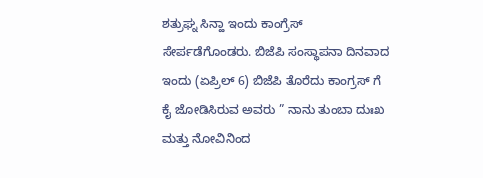ಶತ್ರುಘ್ನ ಸಿನ್ಹಾ ಇಂದು ಕಾಂಗ್ರೆಸ್ ಸೇರ್ಪಡೆಗೊಂಡರು. ಬಿಜೆಪಿ ಸಂಸ್ಥಾಪನಾ ದಿನವಾದ ಇಂದು (ಏಪ್ರಿಲ್ 6) ಬಿಜೆಪಿ ತೊರೆದು ಕಾಂಗ್ರಸ್ ಗೆ ಕೈ ಜೋಡಿಸಿರುವ ಅವರು ” ನಾನು ತುಂಬಾ ದುಃಖ ಮತ್ತು ನೋವಿನಿಂದ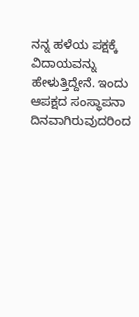ನನ್ನ ಹಳೆಯ ಪಕ್ಷಕ್ಕೆ ವಿದಾಯವನ್ನು ಹೇಳುತ್ತಿದ್ದೇನೆ. ಇಂದು ಆಪಕ್ಷದ ಸಂಸ್ಥಾಪನಾ ದಿನವಾಗಿರುವುದರಿಂದ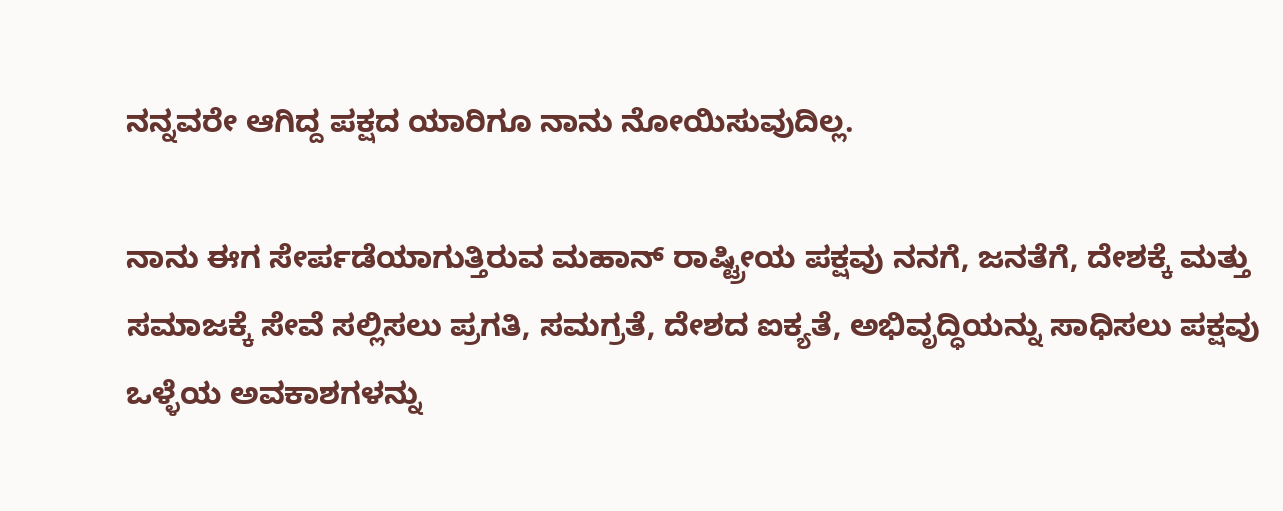ನನ್ನವರೇ ಆಗಿದ್ದ ಪಕ್ಷದ ಯಾರಿಗೂ ನಾನು ನೋಯಿಸುವುದಿಲ್ಲ.

ನಾನು ಈಗ ಸೇರ್ಪಡೆಯಾಗುತ್ತಿರುವ ಮಹಾನ್ ರಾಷ್ಟ್ರೀಯ ಪಕ್ಷವು ನನಗೆ, ಜನತೆಗೆ, ದೇಶಕ್ಕೆ ಮತ್ತು ಸಮಾಜಕ್ಕೆ ಸೇವೆ ಸಲ್ಲಿಸಲು ಪ್ರಗತಿ, ಸಮಗ್ರತೆ, ದೇಶದ ಐಕ್ಯತೆ, ಅಭಿವೃದ್ಧಿಯನ್ನು ಸಾಧಿಸಲು ಪಕ್ಷವು ಒಳ್ಳೆಯ ಅವಕಾಶಗಳನ್ನು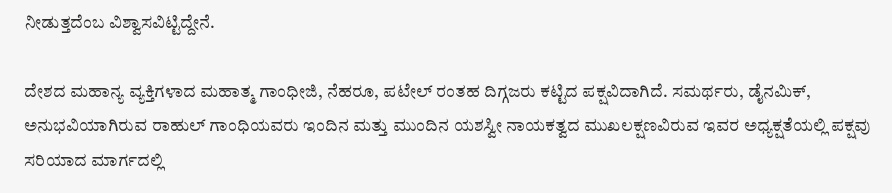ನೀಡುತ್ತದೆಂಬ ವಿಶ್ವಾಸವಿಟ್ಟಿದ್ದೇನೆ.

ದೇಶದ ಮಹಾನ್ಯ ವ್ಯಕ್ತಿಗಳಾದ ಮಹಾತ್ಮ ಗಾಂಧೀಜಿ, ನೆಹರೂ, ಪಟೇಲ್ ರಂತಹ ದಿಗ್ಗಜರು ಕಟ್ಟಿದ ಪಕ್ಷವಿದಾಗಿದೆ. ಸಮರ್ಥರು, ಡೈನಮಿಕ್, ಅನುಭವಿಯಾಗಿರುವ ರಾಹುಲ್ ಗಾಂಧಿಯವರು ಇಂದಿನ ಮತ್ತು ಮುಂದಿನ ಯಶಸ್ವೀ ನಾಯಕತ್ವದ ಮುಖಲಕ್ಷಣವಿರುವ ಇವರ ಅಧ್ಯಕ್ಷತೆಯಲ್ಲಿ ಪಕ್ಷವು ಸರಿಯಾದ ಮಾರ್ಗದಲ್ಲಿ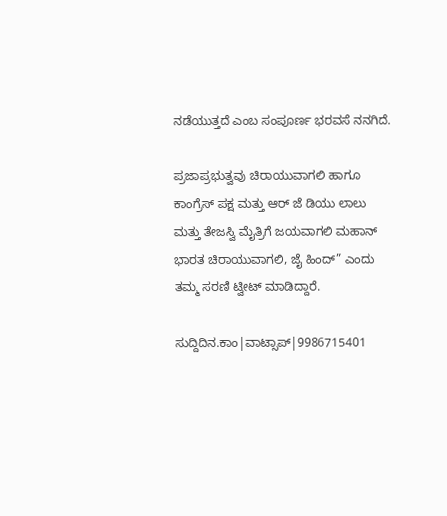ನಡೆಯುತ್ತದೆ ಎಂಬ ಸಂಪೂರ್ಣ ಭರವಸೆ ನನಗಿದೆ.

ಪ್ರಜಾಪ್ರಭುತ್ವವು ಚಿರಾಯುವಾಗಲಿ ಹಾಗೂ ಕಾಂಗ್ರೆಸ್ ಪಕ್ಷ ಮತ್ತು ಆರ್ ಜೆ ಡಿಯು ಲಾಲು ಮತ್ತು ತೇಜಸ್ವಿ ಮೈತ್ರಿಗೆ ಜಯವಾಗಲಿ ಮಹಾನ್ ಭಾರತ ಚಿರಾಯುವಾಗಲಿ, ಜೈ ಹಿಂದ್” ಎಂದು ತಮ್ಮ ಸರಣಿ ಟ್ವೀಟ್ ಮಾಡಿದ್ದಾರೆ.

ಸುದ್ದಿದಿನ.ಕಾಂ|ವಾಟ್ಸಾಪ್|9986715401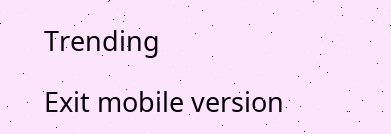Trending

Exit mobile version